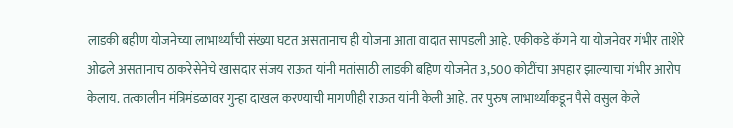लाडकी बहीण योजनेच्या लाभार्थ्यांची संख्या घटत असतानाच ही योजना आता वादात सापडली आहे. एकीकडे कॅगने या योजनेवर गंभीर ताशेरे ओढले असतानाच ठाकरेसेनेचे खासदार संजय राऊत यांनी मतांसाठी लाडकी बहिण योजनेत 3,500 कोटींचा अपहार झाल्याचा गंभीर आरोप केलाय. तत्कालीन मंत्रिमंडळावर गुन्हा दाखल करण्याची मागणीही राऊत यांनी केली आहे. तर पुरुष लाभार्थ्यांकडून पैसे वसुल केले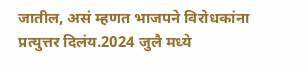जातील, असं म्हणत भाजपने विरोधकांना प्रत्युत्तर दिलंय.2024 जुलै मध्ये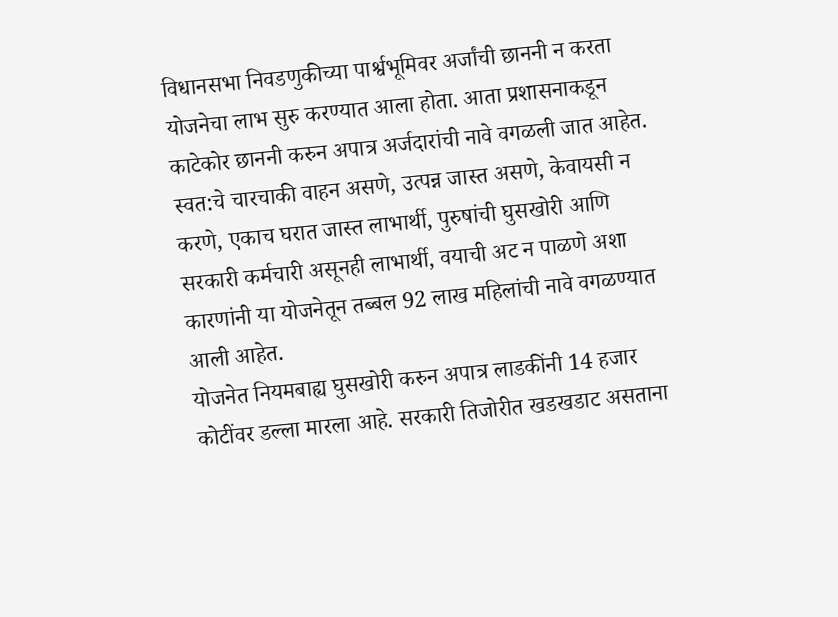विधानसभा निवडणुकीच्या पार्श्वभूमिवर अर्जांची छाननी न करता योजनेचा लाभ सुरु करण्यात आला होता. आता प्रशासनाकडून काटेकोर छाननी करुन अपात्र अर्जदारांची नावे वगळली जात आहेत. स्वत:चे चारचाकी वाहन असणे, उत्पन्न जास्त असणे, केवायसी न करणे, एकाच घरात जास्त लाभार्थी, पुरुषांची घुसखोरी आणि सरकारी कर्मचारी असूनही लाभार्थी, वयाची अट न पाळणे अशा कारणांनी या योजनेतून तब्बल 92 लाख महिलांची नावे वगळण्यात आली आहेत.
योजनेत नियमबाह्य घुसखोरी करुन अपात्र लाडकींनी 14 हजार कोटींवर डल्ला मारला आहे. सरकारी तिजोरीत खडखडाट असताना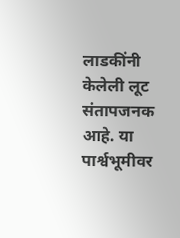लाडकींनी केलेली लूट संतापजनक आहे. या पार्श्वभूमीवर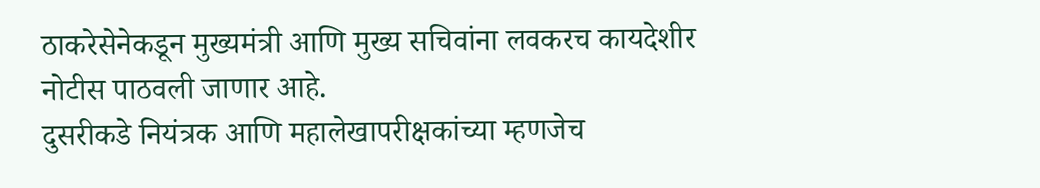ठाकरेसेनेकडून मुख्यमंत्री आणि मुख्य सचिवांना लवकरच कायदेशीर नोटीस पाठवली जाणार आहे.
दुसरीकडे नियंत्रक आणि महालेखापरीक्षकांच्या म्हणजेच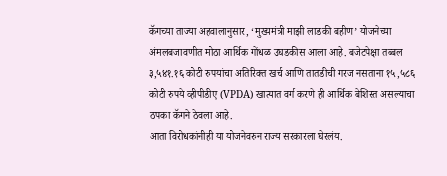कॅगच्या ताज्या अहवालानुसार, ‘मुख्यमंत्री माझी लाडकी बहीण’ योजनेच्या अंमलबजावणीत मोठा आर्थिक गोंधळ उघडकीस आला आहे. बजेटपेक्षा तब्बल ३,५४१.१६ कोटी रुपयांचा अतिरिक्त खर्च आणि तातडीची गरज नसताना १५,५८६ कोटी रुपये व्हीपीडीए (VPDA) खात्यात वर्ग करणे ही आर्थिक बेशिस्त असल्याचा ठपका कॅगने ठेवला आहे.
आता विरोधकांनीही या योजनेवरुन राज्य सरकारला घेरलंय.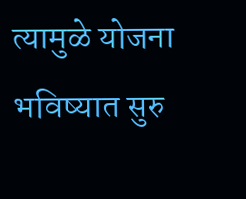त्यामुळे योजना भविष्यात सुरु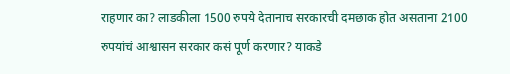राहणार का? लाडकीला 1500 रुपये देतानाच सरकारची दमछाक होत असताना 2100 रुपयांचं आश्वासन सरकार कसं पूर्ण करणार? याकडे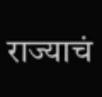राज्याचं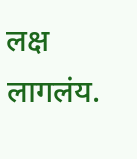लक्ष लागलंय.